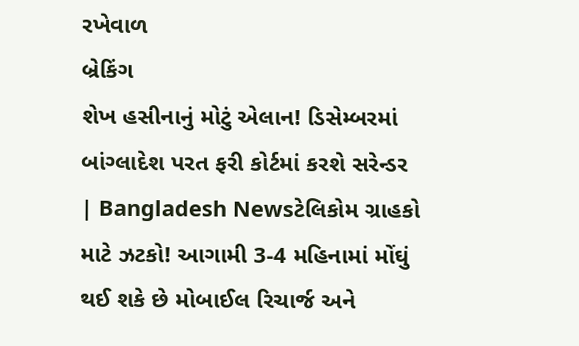રખેવાળ
બ્રેકિંગ
શેખ હસીનાનું મોટું એલાન! ડિસેમ્બરમાં બાંગ્લાદેશ પરત ફરી કોર્ટમાં કરશે સરેન્ડર | Bangladesh Newsટેલિકોમ ગ્રાહકો માટે ઝટકો! આગામી 3-4 મહિનામાં મોંઘું થઈ શકે છે મોબાઈલ રિચાર્જ અને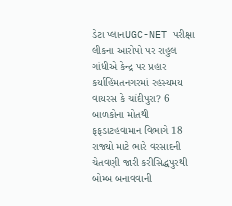ડેટા પ્લાનUGC-NET પરીક્ષા લીકના આરોપો પર રાહુલ ગાંધીએ કેન્દ્ર પર પ્રહાર કર્યાહિંમતનગરમાં રહસ્યમય વાયરસ કે ચાંદીપુરા? 6 બાળકોના મોતથી ફફડાટહવામાન વિભાગે 18 રાજ્યો માટે ભારે વરસાદની ચેતવણી જારી કરીસિદ્ધપુરથી બોમ્બ બનાવવાની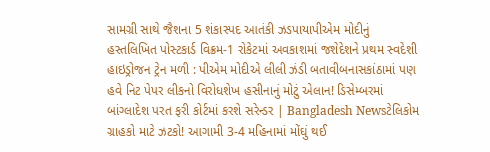સામગ્રી સાથે જૈશના 5 શંકાસ્પદ આતંકી ઝડપાયાપીએમ મોદીનું હસ્તલિખિત પોસ્ટકાર્ડ વિક્રમ-1 રોકેટમાં અવકાશમાં જશેદેશને પ્રથમ સ્વદેશી હાઇડ્રોજન ટ્રેન મળી : પીએમ મોદીએ લીલી ઝંડી બતાવીબનાસકાંઠામાં પણ હવે નિટ પેપર લીકનો વિરોધશેખ હસીનાનું મોટું એલાન! ડિસેમ્બરમાં બાંગ્લાદેશ પરત ફરી કોર્ટમાં કરશે સરેન્ડર | Bangladesh Newsટેલિકોમ ગ્રાહકો માટે ઝટકો! આગામી 3-4 મહિનામાં મોંઘું થઈ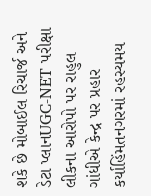શકે છે મોબાઈલ રિચાર્જ અને ડેટા પ્લાનUGC-NET પરીક્ષા લીકના આરોપો પર રાહુલ ગાંધીએ કેન્દ્ર પર પ્રહાર કર્યાહિંમતનગરમાં રહસ્યમય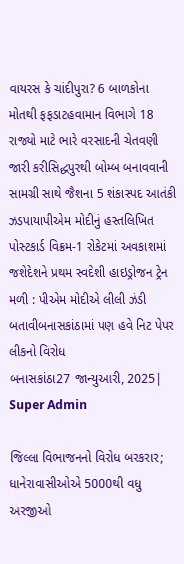વાયરસ કે ચાંદીપુરા? 6 બાળકોના મોતથી ફફડાટહવામાન વિભાગે 18 રાજ્યો માટે ભારે વરસાદની ચેતવણી જારી કરીસિદ્ધપુરથી બોમ્બ બનાવવાની સામગ્રી સાથે જૈશના 5 શંકાસ્પદ આતંકી ઝડપાયાપીએમ મોદીનું હસ્તલિખિત પોસ્ટકાર્ડ વિક્રમ-1 રોકેટમાં અવકાશમાં જશેદેશને પ્રથમ સ્વદેશી હાઇડ્રોજન ટ્રેન મળી : પીએમ મોદીએ લીલી ઝંડી બતાવીબનાસકાંઠામાં પણ હવે નિટ પેપર લીકનો વિરોધ
બનાસકાંઠા27 જાન્યુઆરી, 2025| Super Admin

જિલ્લા વિભાજનનો વિરોધ બરકરાર; ધાનેરાવાસીઓએ 5000થી વધુ અરજીઓ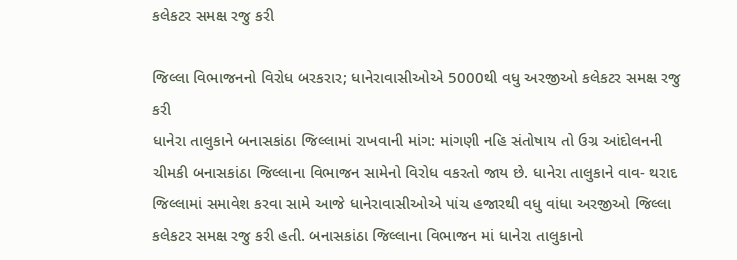કલેકટર સમક્ષ રજુ કરી

જિલ્લા વિભાજનનો વિરોધ બરકરાર; ધાનેરાવાસીઓએ 5000થી વધુ અરજીઓ કલેકટર સમક્ષ રજુ કરી
ધાનેરા તાલુકાને બનાસકાંઠા જિલ્લામાં રાખવાની માંગ: માંગણી નહિ સંતોષાય તો ઉગ્ર આંદોલનની ચીમકી બનાસકાંઠા જિલ્લાના વિભાજન સામેનો વિરોધ વકરતો જાય છે. ધાનેરા તાલુકાને વાવ- થરાદ જિલ્લામાં સમાવેશ કરવા સામે આજે ધાનેરાવાસીઓએ પાંચ હજારથી વધુ વાંધા અરજીઓ જિલ્લા કલેકટર સમક્ષ રજુ કરી હતી. બનાસકાંઠા જિલ્લાના વિભાજન માં ધાનેરા તાલુકાનો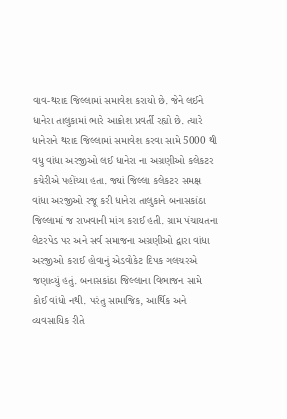વાવ-થરાદ જિલ્લામાં સમાવેશ કરાયો છે. જેને લઈને ધાનેરા તાલુકામાં ભારે આક્રોશ પ્રવર્તી રહ્યો છે. ત્યારે ધાનેરાને થરાદ જિલ્લામાં સમાવેશ કરવા સામે 5000 થી વધુ વાંધા અરજીઓ લઈ ધાનેરા ના અગ્રણીઓ કલેકટર કચેરીએ પહોંચ્યા હતા. જ્યાં જિલ્લા કલેકટર સમક્ષ વાંધા અરજીઓ રજૂ કરી ધાનેરા તાલુકાને બનાસકાંઠા જિલ્લામાં જ રાખવાની માંગ કરાઈ હતી. ગ્રામ પંચાયતના લેટરપેડ પર અને સર્વ સમાજના અગ્રણીઓ દ્વારા વાંધા અરજીઓ કરાઈ હોવાનું એડવોકેટ દિપક ગલચરએ જણાવ્યું હતું. બનાસકાંઠા જિલ્લાના વિભાજન સામે કોઈ વાંધો નથી. પરંતુ સામાજિક, આર્થિક અને વ્યવસાયિક રીતે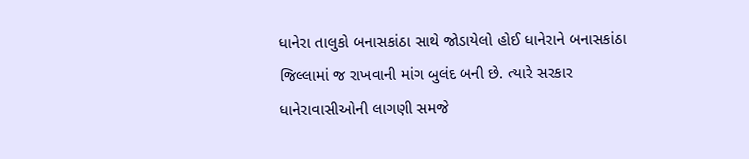ધાનેરા તાલુકો બનાસકાંઠા સાથે જોડાયેલો હોઈ ધાનેરાને બનાસકાંઠા જિલ્લામાં જ રાખવાની માંગ બુલંદ બની છે. ત્યારે સરકાર ધાનેરાવાસીઓની લાગણી સમજે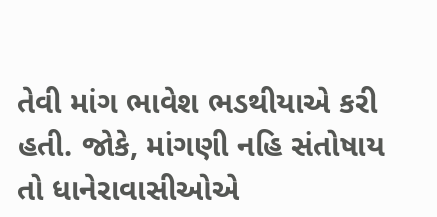તેવી માંગ ભાવેશ ભડથીયાએ કરી હતી. જોકે, માંગણી નહિ સંતોષાય તો ધાનેરાવાસીઓએ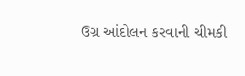ઉગ્ર આંદોલન કરવાની ચીમકી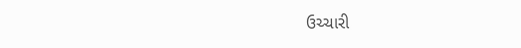ઉચ્ચારી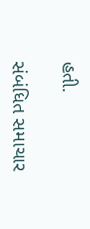હતી.

સંબંધિત સમાચાર